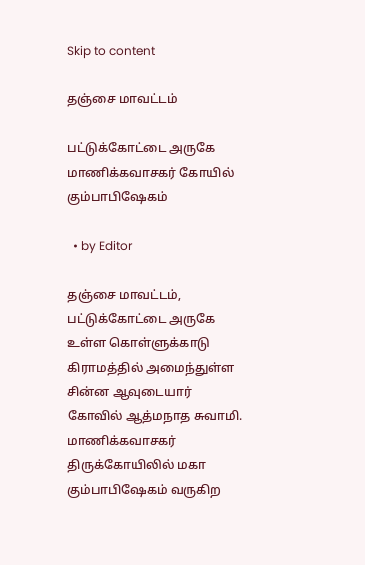Skip to content

தஞ்சை மாவட்டம்

பட்டுக்கோட்டை அருகே மாணிக்கவாசகர் கோயில் கும்பாபிஷேகம்

  • by Editor

தஞ்சை மாவட்டம், பட்டுக்கோட்டை அருகே உள்ள கொள்ளுக்காடு கிராமத்தில் அமைந்துள்ள சின்ன ஆவுடையார் கோவில் ஆத்மநாத சுவாமி. மாணிக்கவாசகர் திருக்கோயிலில் மகா கும்பாபிஷேகம் வருகிற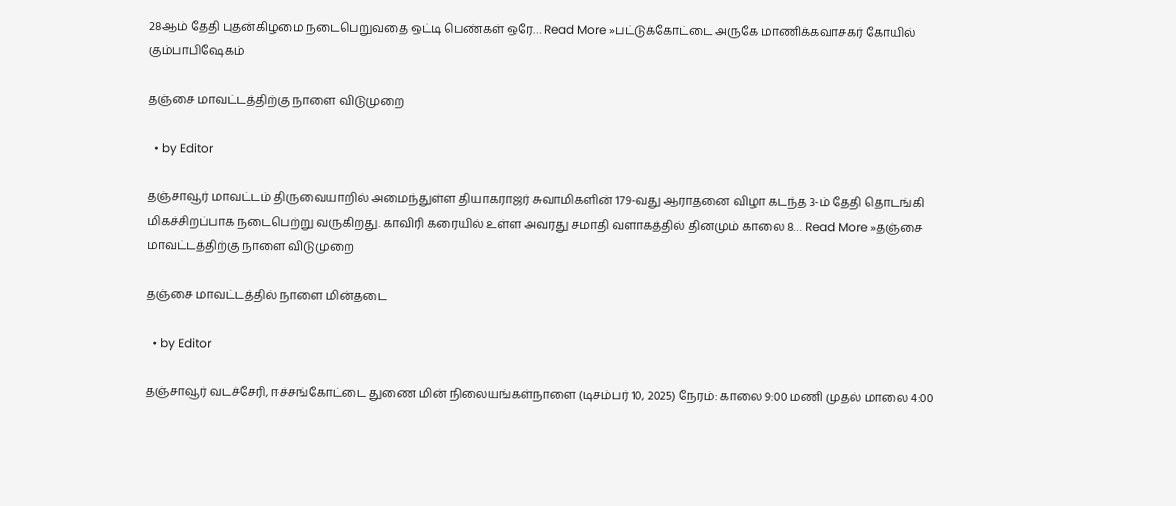28ஆம் தேதி புதன்கிழமை நடைபெறுவதை ஒட்டி பெண்கள் ஒரே… Read More »பட்டுக்கோட்டை அருகே மாணிக்கவாசகர் கோயில் கும்பாபிஷேகம்

தஞ்சை மாவட்டத்திற்கு நாளை விடுமுறை

  • by Editor

தஞ்சாவூர் மாவட்டம் திருவையாறில் அமைந்துள்ள தியாகராஜர் சுவாமிகளின் 179-வது ஆராதனை விழா கடந்த 3-ம் தேதி தொடங்கி மிகச்சிறப்பாக நடைபெற்று வருகிறது. காவிரி கரையில் உள்ள அவரது சமாதி வளாகத்தில் தினமும் காலை 8… Read More »தஞ்சை மாவட்டத்திற்கு நாளை விடுமுறை

தஞ்சை மாவட்டத்தில் நாளை மின்தடை

  • by Editor

தஞ்சாவூர் வடச்சேரி, ஈச்சங்கோட்டை துணை மின் நிலையங்கள்நாளை (டிசம்பர் 10, 2025) நேரம்: காலை 9:00 மணி முதல் மாலை 4:00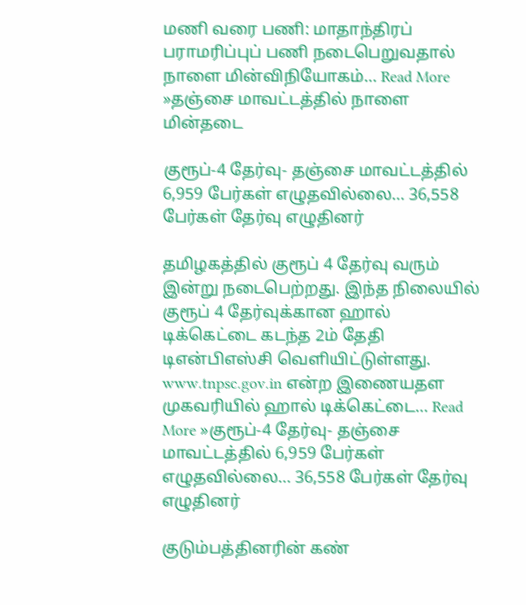மணி வரை பணி: மாதாந்திரப் பராமரிப்புப் பணி நடைபெறுவதால் நாளை மின்விநியோகம்… Read More »தஞ்சை மாவட்டத்தில் நாளை மின்தடை

குரூப்-4 தேர்வு- தஞ்சை மாவட்டத்தில் 6,959 பேர்கள் எழுதவில்லை… 36,558 பேர்கள் தேர்வு எழுதினர்

தமிழகத்தில் குரூப் 4 தேர்வு வரும் இன்று நடைபெற்றது. இந்த நிலையில் குரூப் 4 தேர்வுக்கான ஹால் டிக்கெட்டை கடந்த 2ம் தேதி டிஎன்பிஎஸ்சி வெளியிட்டுள்ளது. www.tnpsc.gov.in என்ற இணையதள முகவரியில் ஹால் டிக்கெட்டை… Read More »குரூப்-4 தேர்வு- தஞ்சை மாவட்டத்தில் 6,959 பேர்கள் எழுதவில்லை… 36,558 பேர்கள் தேர்வு எழுதினர்

குடும்பத்தினரின் கண்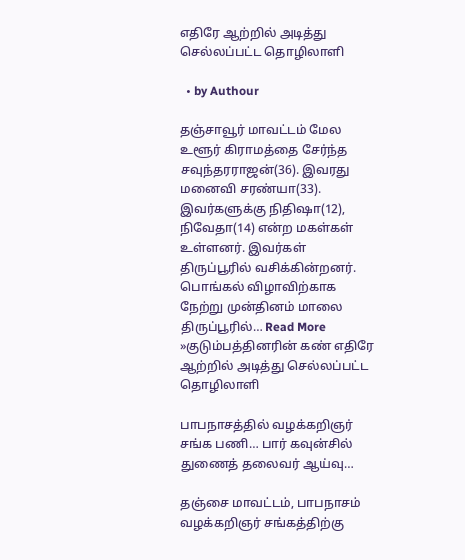எதிரே ஆற்றில் அடித்து செல்லப்பட்ட தொழிலாளி

  • by Authour

தஞ்சாவூர் மாவட்டம் மேல உளூர் கிராமத்தை சேர்ந்த சவுந்தரராஜன்(36). இவரது மனைவி சரண்யா(33). இவர்களுக்கு நிதிஷா(12), நிவேதா(14) என்ற மகள்கள் உள்ளனர். இவர்கள் திருப்பூரில் வசிக்கின்றனர். பொங்கல் விழாவிற்காக நேற்று முன்தினம் மாலை திருப்பூரில்… Read More »குடும்பத்தினரின் கண் எதிரே ஆற்றில் அடித்து செல்லப்பட்ட தொழிலாளி

பாபநாசத்தில் வழக்கறிஞர் சங்க பணி… பார் கவுன்சில் துணைத் தலைவர் ஆய்வு…

தஞ்சை மாவட்டம், பாபநாசம் வழக்கறிஞர் சங்கத்திற்கு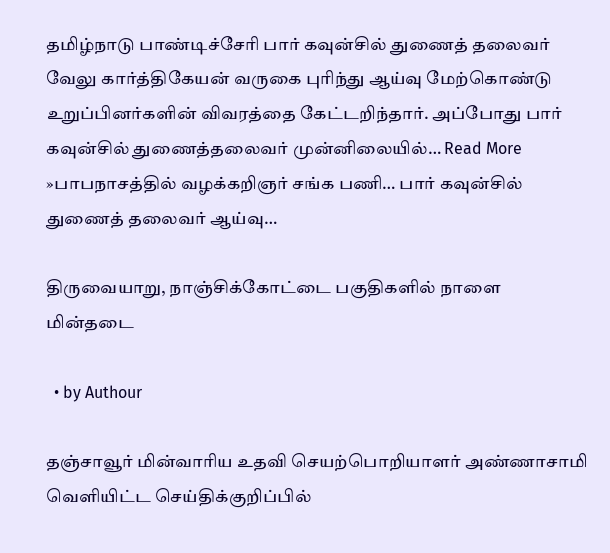தமிழ்நாடு பாண்டிச்சேரி பார் கவுன்சில் துணைத் தலைவர் வேலு கார்த்திகேயன் வருகை புரிந்து ஆய்வு மேற்கொண்டு உறுப்பினர்களின் விவரத்தை கேட்டறிந்தார். அப்போது பார் கவுன்சில் துணைத்தலைவர் முன்னிலையில்… Read More »பாபநாசத்தில் வழக்கறிஞர் சங்க பணி… பார் கவுன்சில் துணைத் தலைவர் ஆய்வு…

திருவையாறு, நாஞ்சிக்கோட்டை பகுதிகளில் நாளை மின்தடை

  • by Authour

தஞ்சாவூர் மின்வாரிய உதவி செயற்பொறியாளர் அண்ணாசாமி வெளியிட்ட செய்திக்குறிப்பில்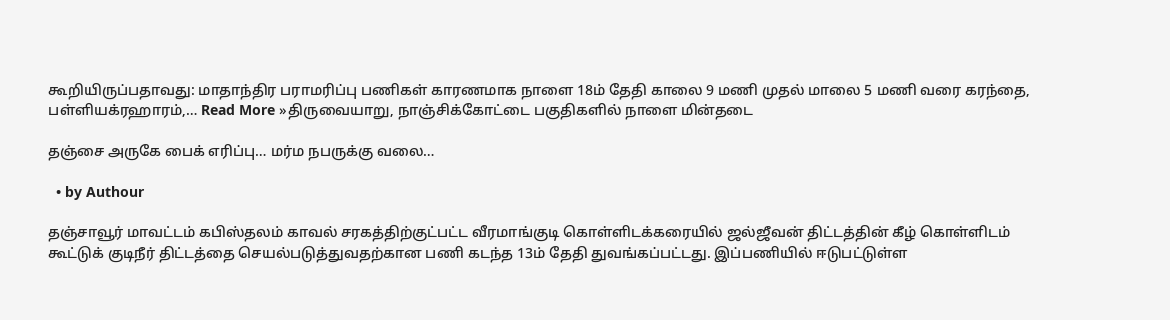கூறியிருப்பதாவது: மாதாந்திர பராமரிப்பு பணிகள் காரணமாக நாளை 18ம் தேதி காலை 9 மணி முதல் மாலை 5 மணி வரை கரந்தை, பள்ளியக்ரஹாரம்,… Read More »திருவையாறு, நாஞ்சிக்கோட்டை பகுதிகளில் நாளை மின்தடை

தஞ்சை அருகே பைக் எரிப்பு… மர்ம நபருக்கு வலை…

  • by Authour

தஞ்சாவூர் மாவட்டம் கபிஸ்தலம் காவல் சரகத்திற்குட்பட்ட வீரமாங்குடி கொள்ளிடக்கரையில் ஜல்ஜீவன் திட்டத்தின் கீழ் கொள்ளிடம் கூட்டுக் குடிநீர் திட்டத்தை செயல்படுத்துவதற்கான பணி கடந்த 13ம் தேதி துவங்கப்பட்டது. இப்பணியில் ஈடுபட்டுள்ள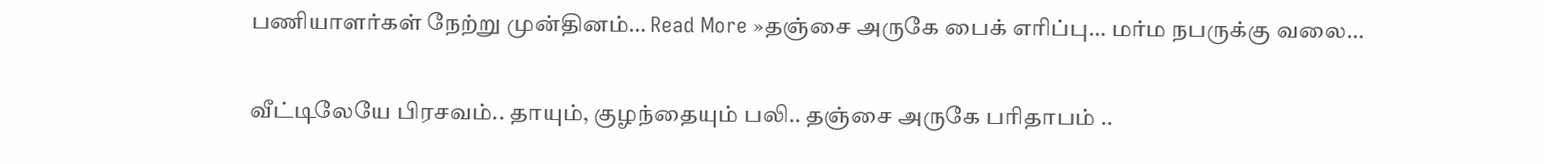பணியாளர்கள் நேற்று முன்தினம்… Read More »தஞ்சை அருகே பைக் எரிப்பு… மர்ம நபருக்கு வலை…

வீட்டிலேயே பிரசவம்.. தாயும், குழந்தையும் பலி.. தஞ்சை அருகே பரிதாபம் ..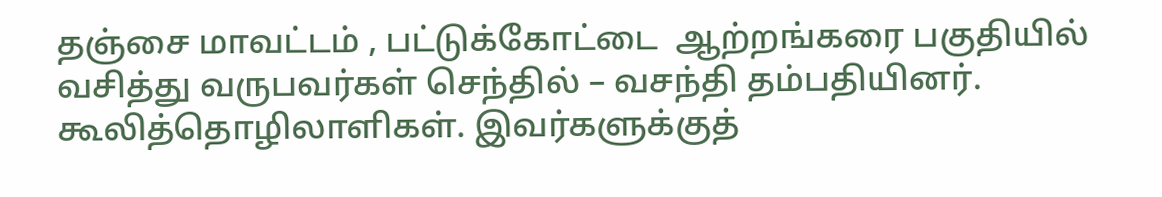தஞ்சை மாவட்டம் , பட்டுக்கோட்டை  ஆற்றங்கரை பகுதியில் வசித்து வருபவர்கள் செந்தில் – வசந்தி தம்பதியினர். கூலித்தொழிலாளிகள். இவர்களுக்குத்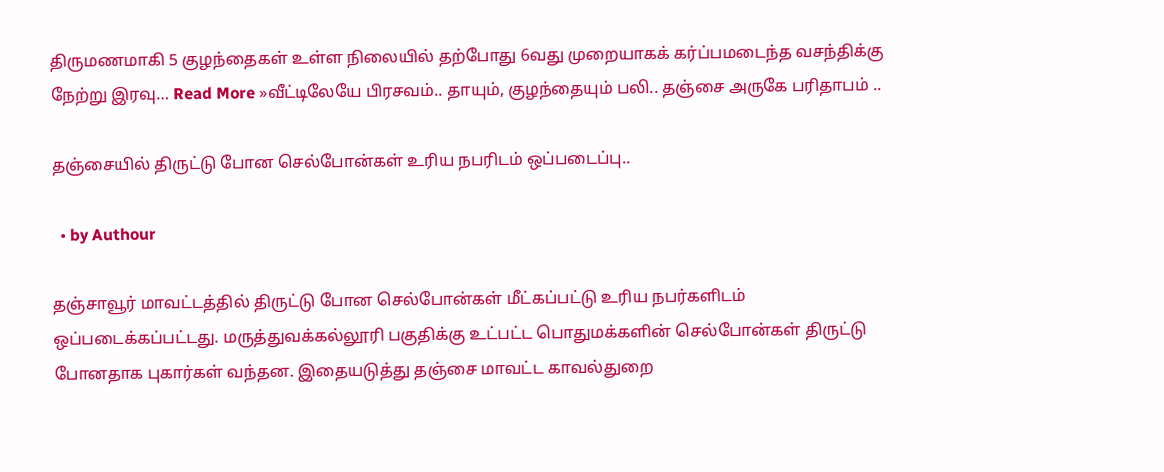திருமணமாகி 5 குழந்தைகள் உள்ள நிலையில் தற்போது 6வது முறையாகக் கர்ப்பமடைந்த வசந்திக்கு நேற்று இரவு… Read More »வீட்டிலேயே பிரசவம்.. தாயும், குழந்தையும் பலி.. தஞ்சை அருகே பரிதாபம் ..

தஞ்சையில் திருட்டு போன செல்போன்கள் உரிய நபரிடம் ஒப்படைப்பு..

  • by Authour

தஞ்சாவூர் மாவட்டத்தில் திருட்டு போன செல்போன்கள் மீட்கப்பட்டு உரிய நபர்களிடம் ஒப்படைக்கப்பட்டது. மருத்துவக்கல்லூரி பகுதிக்கு உட்பட்ட பொதுமக்களின் செல்போன்கள் திருட்டு போனதாக புகார்கள் வந்தன. இதையடுத்து தஞ்சை மாவட்ட காவல்துறை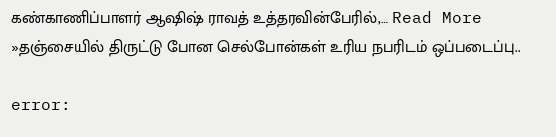கண்காணிப்பாளர் ஆஷிஷ் ராவத் உத்தரவின்பேரில்,… Read More »தஞ்சையில் திருட்டு போன செல்போன்கள் உரிய நபரிடம் ஒப்படைப்பு..

error: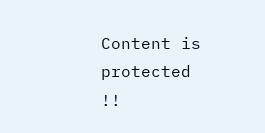Content is protected !!